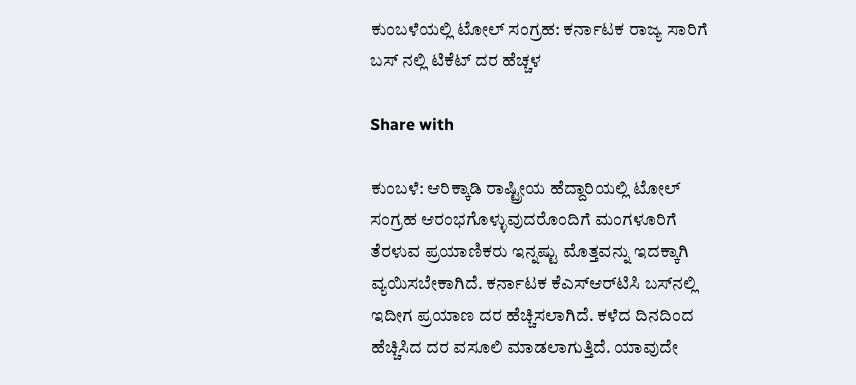ಕುಂಬಳೆಯಲ್ಲಿ ಟೋಲ್ ಸಂಗ್ರಹ: ಕರ್ನಾಟಕ ರಾಜ್ಯ ಸಾರಿಗೆ ಬಸ್ ನಲ್ಲಿ ಟಿಕೆಟ್ ದರ ಹೆಚ್ಚಳ

Share with

ಕುಂಬಳೆ: ಆರಿಕ್ಕಾಡಿ ರಾಷ್ಟ್ರೀಯ ಹೆದ್ದಾರಿಯಲ್ಲಿ ಟೋಲ್ ಸಂಗ್ರಹ ಆರಂಭಗೊಳ್ಳುವುದರೊಂದಿಗೆ ಮಂಗಳೂರಿಗೆ ತೆರಳುವ ಪ್ರಯಾಣಿಕರು ಇನ್ನಷ್ಟು ಮೊತ್ತವನ್ನು ಇದಕ್ಕಾಗಿ ವ್ಯಯಿಸಬೇಕಾಗಿದೆ. ಕರ್ನಾಟಕ ಕೆಎಸ್‌ಆರ್‌ಟಿಸಿ ಬಸ್‌ನಲ್ಲಿ ಇದೀಗ ಪ್ರಯಾಣ ದರ ಹೆಚ್ಚಿಸಲಾಗಿದೆ. ಕಳೆದ ದಿನದಿಂದ ಹೆಚ್ಚಿಸಿದ ದರ ವಸೂಲಿ ಮಾಡಲಾಗುತ್ತಿದೆ. ಯಾವುದೇ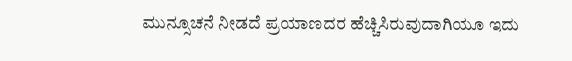ಮುನ್ಸೂಚನೆ ನೀಡದೆ ಪ್ರಯಾಣದರ ಹೆಚ್ಚಿಸಿರುವುದಾಗಿಯೂ ಇದು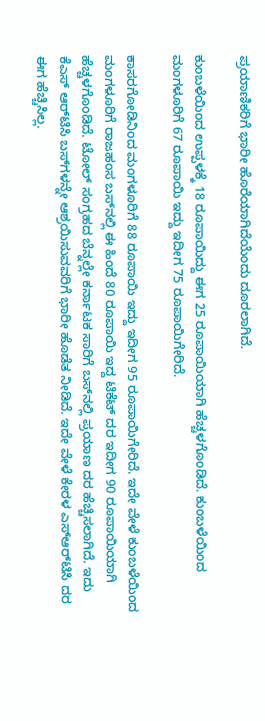ಪ್ರಯಾಣಿಕರಿಗೆ ಭಾರೀ ಹೊರೆಯಾಗಿದೆಯೆಂದು ದೂರಲಾಗಿದೆ.

ಕುಂಬಳೆಯಿಂದ ಉಪ್ಪಳಕ್ಕೆ 18 ರೂಪಾಯಿದ್ದು ಈಗ 25 ರೂಪಾಯಿಯಾಗಿ ಹೆಚ್ಚಳಗೊಂಡಿದೆ. ಕುಂಬಳೆಯಿಂದ ಮಂಗಳೂರಿಗೆ 67 ರೂಪಾಯಿ ಇದ್ದು ಇದೀಗ 75 ರೂಪಾಯಿಗೇರಿದೆ.

ಕಾಸರಗೋಡಿನಿಂದ ಮಂಗಳೂರಿಗೆ 88 ರೂಪಾಯಿ ಇದ್ದು ಇದೀಗ 95 ರೂಪಾಯಿಗೇರಿದೆ. ಇದೇ ವೇಳೆ ಕುಂಬಳೆಯಿಂದ ಮಂಗಳೂರಿಗೆ ರಾಜಹಂಸ ಬಸ್‌ನಲ್ಲಿ ಈ ಹಿಂದೆ 80 ರೂಪಾಯಿ ಇದ್ದ ಟಿಕೆಟ್ ದರ ಇದೀಗ 90 ರೂಪಾಯಿಯಾಗಿ ಹೆಚ್ಚಳಗೊಂಡಿದೆ. ಟೋಲ್ ಸಂಗ್ರಹದ ಬೆನ್ನಲ್ಲೇ ಕರ್ನಾಟಕ ಸಾರಿಗೆ ಬಸ್‌ನಲ್ಲಿ ಪ್ರಯಾಣ ದರ ಹೆಚ್ಚಿಸಲಾಗಿದೆ. ಇದು ಕೆಎಸ್‌ ಆರ್‌ಟಿಸಿ ಬಸ್‌ಗಳನ್ನೇ ಆಶ್ರಯಿಸುವವರಿಗೆ ಭಾರೀ ಹೊಡೆತ ನೀಡಿದೆ. ಇದೇ ವೇಳೆ ಕೇರಳ ಎಸ್‌ಆರ್‌ಟಿಸಿ ದರ ಈಗ ಹೆಚ್ಚಿಸಿಲ್ಲ.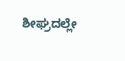ಶೀಘ್ರದಲ್ಲೇ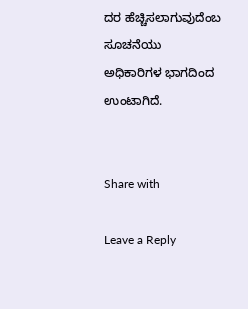ದರ ಹೆಚ್ಚಿಸಲಾಗುವುದೆಂಬ ಸೂಚನೆಯು ಅಧಿಕಾರಿಗಳ ಭಾಗದಿಂದ ಉಂಟಾಗಿದೆ.


Share with

Leave a Reply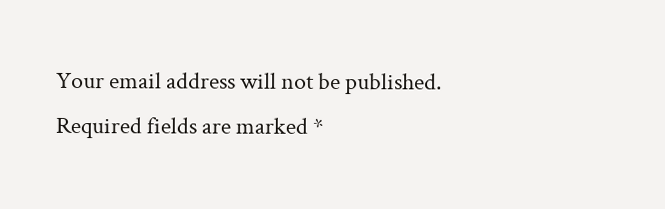Your email address will not be published. Required fields are marked *